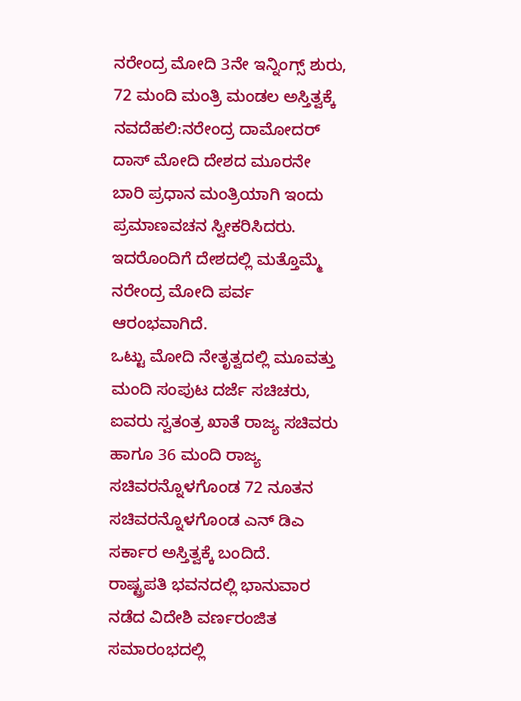ನರೇಂದ್ರ ಮೋದಿ 3ನೇ ಇನ್ನಿಂಗ್ಸ್ ಶುರು, 72 ಮಂದಿ ಮಂತ್ರಿ ಮಂಡಲ ಅಸ್ತಿತ್ವಕ್ಕೆ
ನವದೆಹಲಿ:ನರೇಂದ್ರ ದಾಮೋದರ್ ದಾಸ್ ಮೋದಿ ದೇಶದ ಮೂರನೇ ಬಾರಿ ಪ್ರಧಾನ‌ ಮಂತ್ರಿಯಾಗಿ ಇಂದು ಪ್ರಮಾಣವಚನ ಸ್ವೀಕರಿಸಿದರು. ಇದರೊಂದಿಗೆ ದೇಶದಲ್ಲಿ‌ ಮತ್ತೊಮ್ಮೆ ನರೇಂದ್ರ ಮೋದಿ ಪರ್ವ ಆರಂಭವಾಗಿದೆ.
ಒಟ್ಟು ಮೋದಿ‌ ನೇತೃತ್ವದಲ್ಲಿ ಮೂವತ್ತು ಮಂದಿ ಸಂಪುಟ ದರ್ಜೆ ಸಚಿಚರು, ಐವರು ಸ್ವತಂತ್ರ ಖಾತೆ ರಾಜ್ಯ ಸಚಿವರು ಹಾಗೂ 36 ಮಂದಿ ರಾಜ್ಯ ಸಚಿವರನ್ನೊಳಗೊಂಡ 72 ನೂತನ ಸಚಿವರನ್ನೊಳಗೊಂಡ ಎನ್ ಡಿಎ ಸರ್ಕಾರ ಅಸ್ತಿತ್ವಕ್ಕೆ ಬಂದಿದೆ.
ರಾಷ್ಟ್ರಪತಿ ಭವನದಲ್ಲಿ ಭಾನುವಾರ ನಡೆದ ವಿದೇಶಿ ವರ್ಣರಂಜಿತ ಸಮಾರಂಭದಲ್ಲಿ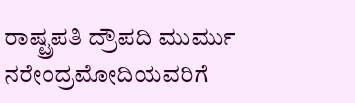ರಾಷ್ಟ್ರಪತಿ ದ್ರೌಪದಿ ಮುರ್ಮು ನರೇಂದ್ರಮೋದಿಯವರಿಗೆ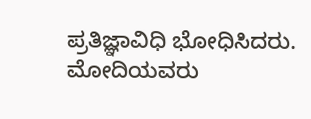ಪ್ರತಿಜ್ಞಾವಿಧಿ ಭೋಧಿಸಿದರು. ಮೋದಿಯವರು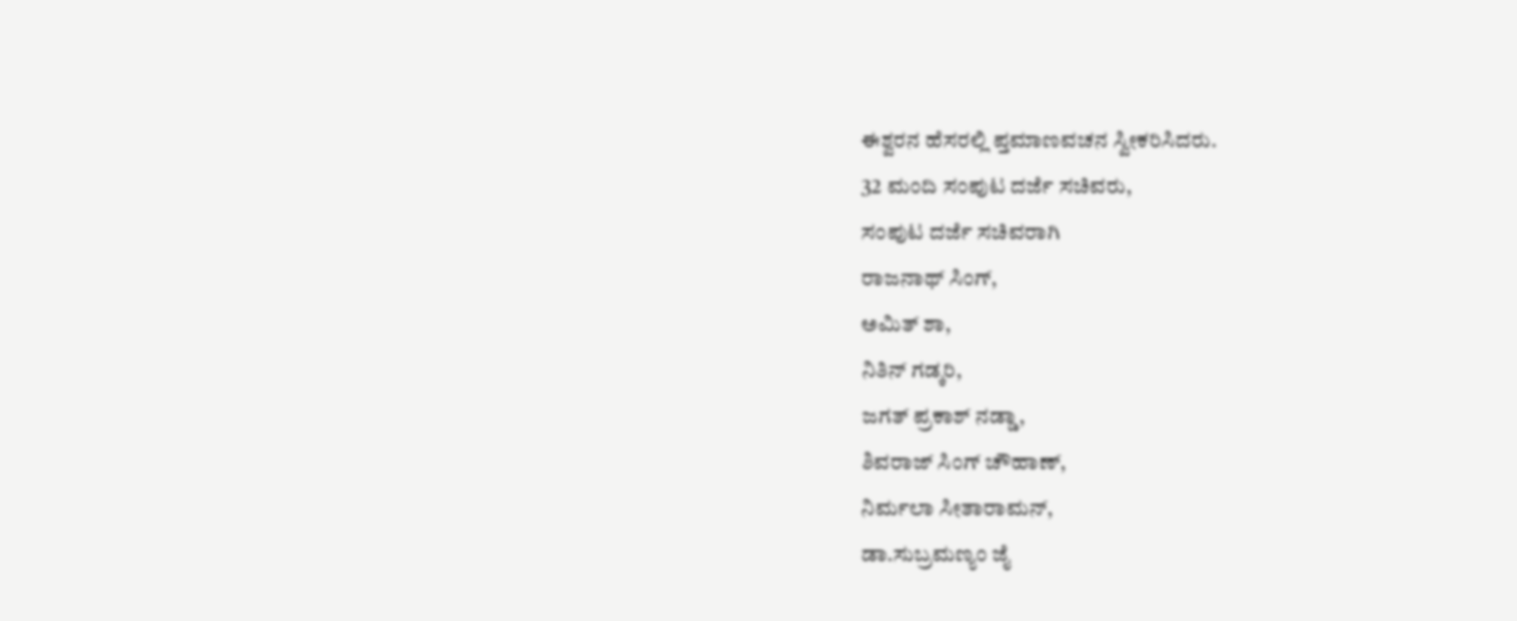ಈಶ್ವರನ ಹೆಸರಲ್ಲಿ ಪ್ತಮಾಣವಚನ ಸ್ವೀಕರಿಸಿದರು.
32 ಮಂದಿ ಸಂಪುಟ ದರ್ಜೆ ಸಚಿವರು,
ಸಂಪುಟ ದರ್ಜೆ ಸಚಿವರಾಗಿ
ರಾಜನಾಥ್ ಸಿಂಗ್,
ಅಮಿತ್ ಶಾ,
ನಿತಿನ್ ಗಡ್ಕರಿ,
ಜಗತ್ ಪ್ರಕಾಶ್ ನಡ್ಡಾ,
ಶಿವರಾಜ್ ಸಿಂಗ್ ಚೌಹಾಣ್,
ನಿರ್ಮಲಾ ಸೀತಾರಾಮನ್,
ಡಾ.ಸುಬ್ರಮಣ್ಯಂ ಜೈ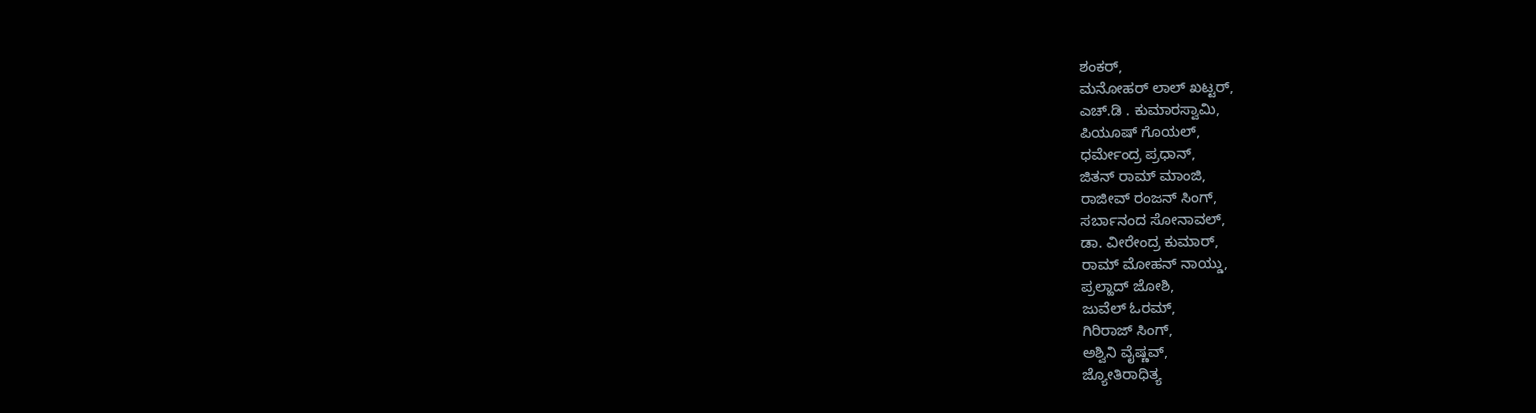ಶಂಕರ್,
ಮನೋಹರ್ ಲಾಲ್ ಖಟ್ಟರ್,
ಎಚ್.ಡಿ . ಕುಮಾರಸ್ವಾಮಿ,
ಪಿಯೂಷ್ ಗೊಯಲ್,
ಧರ್ಮೇಂದ್ರ ಪ್ರಧಾನ್,
ಜಿತನ್ ರಾಮ್ ಮಾಂಜಿ,
ರಾಜೀವ್ ರಂಜನ್ ಸಿಂಗ್,
ಸರ್ಬಾನಂದ ಸೋನಾವಲ್,
ಡಾ. ವೀರೇಂದ್ರ ಕುಮಾರ್,
ರಾಮ್ ಮೋಹನ್ ನಾಯ್ಡು,
ಪ್ರಲ್ಹಾದ್ ಜೋಶಿ,
ಜುವೆಲ್ ಓರಮ್,
ಗಿರಿರಾಜ್ ಸಿಂಗ್,
ಅಶ್ವಿನಿ ವೈಷ್ಣವ್,
ಜ್ಯೋತಿರಾಧಿತ್ಯ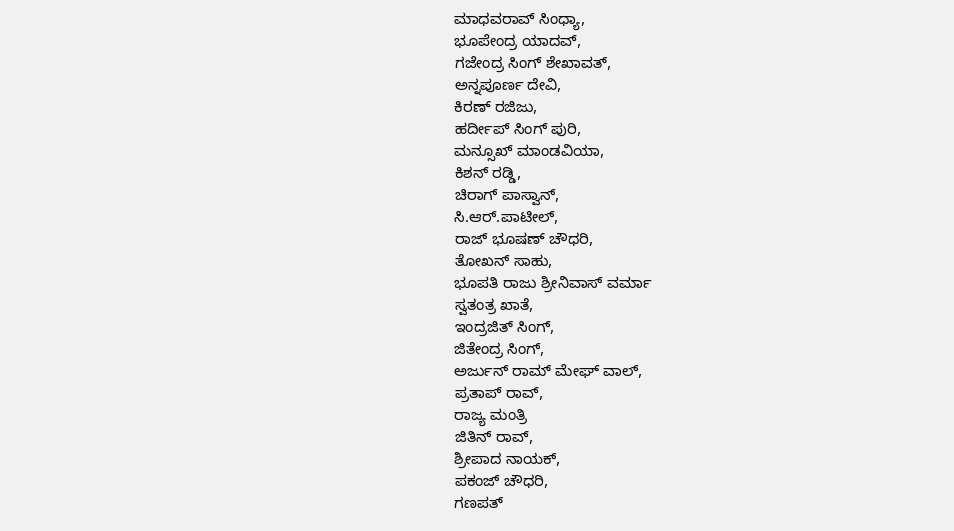ಮಾಧವರಾವ್ ಸಿಂಧ್ಯಾ,
ಭೂಪೇಂದ್ರ ಯಾದವ್,
ಗಜೇಂದ್ರ ಸಿಂಗ್ ಶೇಖಾವತ್,
ಅನ್ನಪೂರ್ಣ ದೇವಿ,
ಕಿರಣ್ ರಜಿಜು,
ಹರ್ದೀಪ್ ಸಿಂಗ್ ಪುರಿ,
ಮನ್ಸೂಖ್ ಮಾಂಡವಿಯಾ,
ಕಿಶನ್ ರಡ್ಡಿ,
ಚಿರಾಗ್ ಪಾಸ್ವಾನ್,
ಸಿ.ಆರ್.ಪಾಟೀಲ್,
ರಾಜ್ ಭೂಷಣ್ ಚೌಧರಿ,
ತೋಖನ್ ಸಾಹು,
ಭೂಪತಿ ರಾಜು ಶ್ರೀನಿವಾಸ್ ವರ್ಮಾ
ಸ್ವತಂತ್ರ ಖಾತೆ,
ಇಂದ್ರಜಿತ್ ಸಿಂಗ್,
ಜಿತೇಂದ್ರ ಸಿಂಗ್,
ಅರ್ಜುನ್ ರಾಮ್ ಮೇಘ್ ವಾಲ್,
ಪ್ರತಾಪ್ ರಾವ್,
ರಾಜ್ಯ ಮಂತ್ರಿ
ಜಿತಿನ್ ರಾವ್,
ಶ್ರೀಪಾದ ನಾಯಕ್,
ಪಕಂಜ್ ಚೌಧರಿ,
ಗಣಪತ್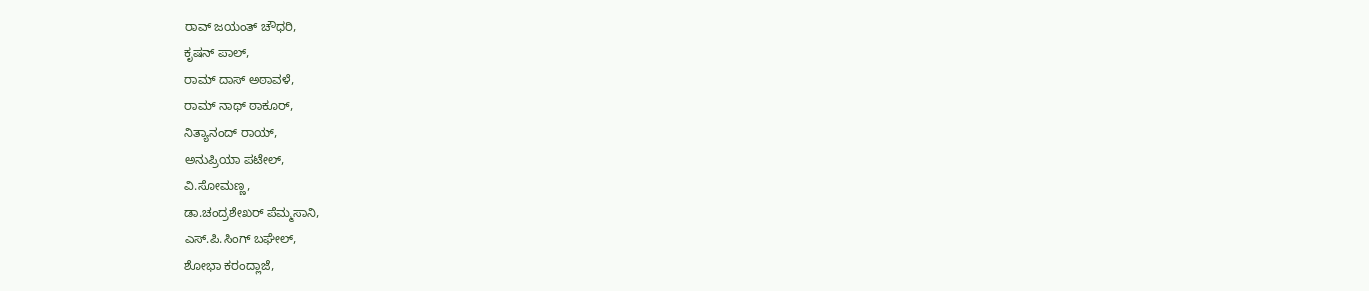ರಾವ್ ಜಯಂತ್ ಚೌಧರಿ,
ಕೃಷನ್ ಪಾಲ್,
ರಾಮ್ ದಾಸ್ ಅಠಾವಳೆ,
ರಾಮ್ ನಾಥ್ ಠಾಕೂರ್,
ನಿತ್ಯಾನಂದ್ ರಾಯ್,
ಅನುಪ್ರಿಯಾ ಪಟೇಲ್,
ವಿ.ಸೋಮಣ್ಣ,
ಡಾ.ಚಂದ್ರಶೇಖರ್ ಪೆಮ್ಮಸಾನಿ,
ಎಸ್.ಪಿ.ಸಿಂಗ್ ಬಘೇಲ್,
ಶೋಭಾ ಕರಂದ್ಲಾಜೆ,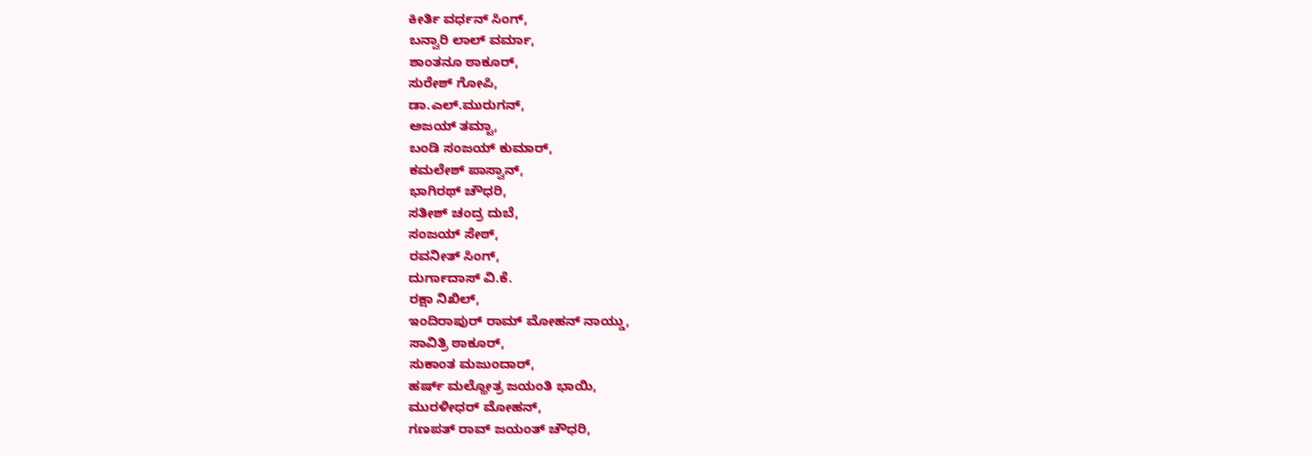ಕೀರ್ತಿ ವರ್ಧನ್ ಸಿಂಗ್,
ಬನ್ವಾರಿ ಲಾಲ್ ವರ್ಮಾ,
ಶಾಂತನೂ ಠಾಕೂರ್,
ಸುರೇಶ್ ಗೋಪಿ,
ಡಾ.ಎಲ್.ಮುರುಗನ್,
ಅಜಯ್ ತಮ್ಟಾ,
ಬಂಡಿ ಸಂಜಯ್ ಕುಮಾರ್,
ಕಮಲೇಶ್ ಪಾಸ್ವಾನ್,
ಭಾಗಿರಥ್ ಚೌಧರಿ,
ಸತೀಶ್ ಚಂದ್ರ ದುಬೆ,
ಸಂಜಯ್ ಸೇಠ್,
ರವನೀತ್ ಸಿಂಗ್,
ದುರ್ಗಾದಾಸ್ ವಿ.ಕೆ.
ರಕ್ಷಾ ನಿಖಿಲ್,
ಇಂದಿರಾಪುರ್ ರಾಮ್ ಮೋಹನ್ ನಾಯ್ಡು,
ಸಾವಿತ್ರಿ ಠಾಕೂರ್,
ಸುಕಾಂತ ಮಜುಂದಾರ್,
ಹರ್ಷ್ ಮಲ್ಹೋತ್ರ ಜಯಂತಿ ಭಾಯಿ,
ಮುರಳೀಧರ್ ಮೋಹನ್,
ಗಣಪತ್ ರಾವ್ ಜಯಂತ್ ಚೌಧರಿ,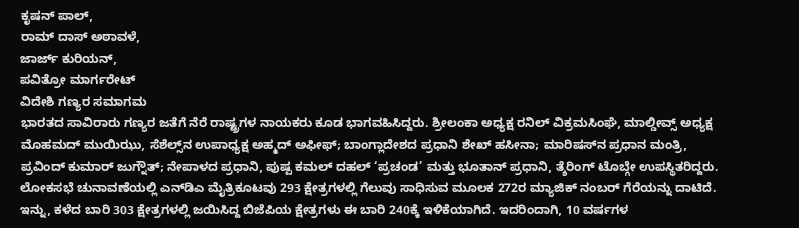ಕೃಷನ್ ಪಾಲ್,
ರಾಮ್ ದಾಸ್ ಅಠಾವಳೆ,
ಜಾರ್ಜ್ ಕುರಿಯನ್,
ಪವಿತ್ರೋ ಮಾರ್ಗರೇಟ್
ವಿದೇಶಿ ಗಣ್ಯರ ಸಮಾಗಮ
ಭಾರತದ ಸಾವಿರಾರು ಗಣ್ಯರ ಜತೆಗೆ ನೆರೆ ರಾಷ್ಟ್ರಗಳ ನಾಯಕರು ಕೂಡ ಭಾಗವಹಿಸಿದ್ದರು. ಶ್ರೀಲಂಕಾ ಅಧ್ಯಕ್ಷ ರನಿಲ್ ವಿಕ್ರಮಸಿಂಘೆ, ಮಾಲ್ಡೀವ್ಸ್ ಅಧ್ಯಕ್ಷ ಮೊಹಮದ್ ಮುಯಿಝು, ಸೆಶೆಲ್ಸ್‌ನ ಉಪಾಧ್ಯಕ್ಷ ಅಹ್ಮದ್ ಅಫೀಫ್; ಬಾಂಗ್ಲಾದೇಶದ ಪ್ರಧಾನಿ ಶೇಖ್ ಹಸೀನಾ; ಮಾರಿಷಸ್‌ನ ಪ್ರಧಾನ ಮಂತ್ರಿ, ಪ್ರವಿಂದ್ ಕುಮಾರ್ ಜುಗ್ನೌತ್; ನೇಪಾಳದ ಪ್ರಧಾನಿ, ಪುಷ್ಪ ಕಮಲ್ ದಹಲ್ ‘ಪ್ರಚಂಡ’ ಮತ್ತು ಭೂತಾನ್ ಪ್ರಧಾನಿ, ತ್ಶೆರಿಂಗ್ ಟೊಬ್ಗೇ ಉಪಸ್ಥಿತರಿದ್ದರು.
ಲೋಕಸಭೆ ಚುನಾವಣೆಯಲ್ಲಿ ಎನ್‌ಡಿಎ ಮೈತ್ರಿಕೂಟವು 293 ಕ್ಷೇತ್ರಗಳಲ್ಲಿ ಗೆಲುವು ಸಾಧಿಸುವ ಮೂಲಕ 272ರ ಮ್ಯಾಜಿಕ್‌ ನಂಬರ್‌ ಗೆರೆಯನ್ನು ದಾಟಿದೆ. ಇನ್ನು, ಕಳೆದ ಬಾರಿ 303 ಕ್ಷೇತ್ರಗಳಲ್ಲಿ ಜಯಿಸಿದ್ದ ಬಿಜೆಪಿಯ ಕ್ಷೇತ್ರಗಳು ಈ ಬಾರಿ 240ಕ್ಕೆ ಇಳಿಕೆಯಾಗಿದೆ. ಇದರಿಂದಾಗಿ, 10 ವರ್ಷಗಳ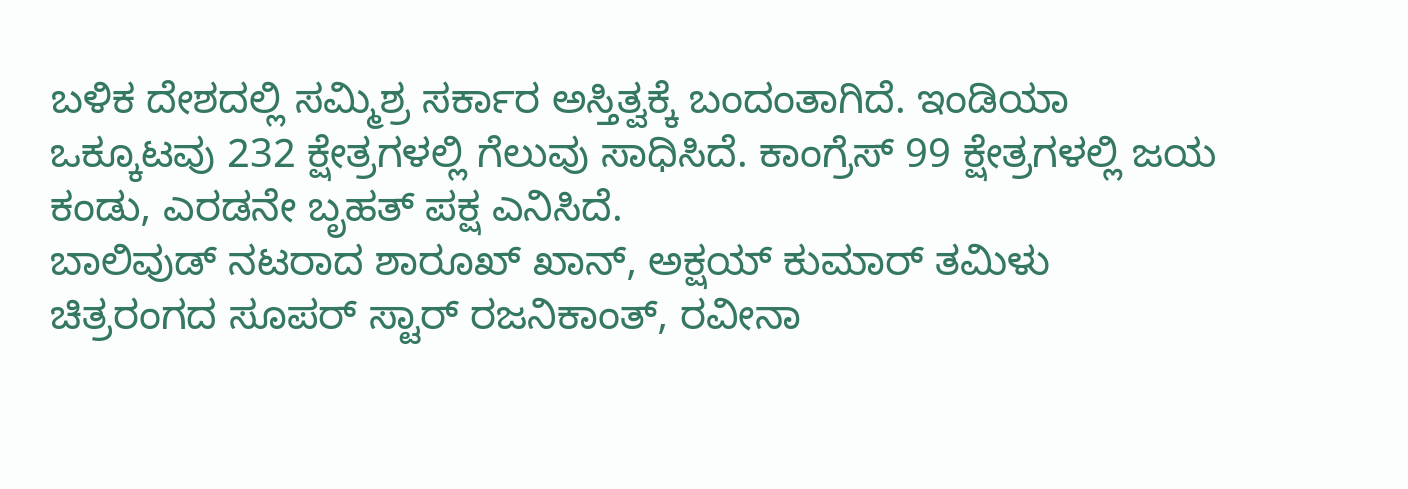ಬಳಿಕ ದೇಶದಲ್ಲಿ ಸಮ್ಮಿಶ್ರ ಸರ್ಕಾರ ಅಸ್ತಿತ್ವಕ್ಕೆ ಬಂದಂತಾಗಿದೆ. ಇಂಡಿಯಾ ಒಕ್ಕೂಟವು 232 ಕ್ಷೇತ್ರಗಳಲ್ಲಿ ಗೆಲುವು ಸಾಧಿಸಿದೆ. ಕಾಂಗ್ರೆಸ್‌ 99 ಕ್ಷೇತ್ರಗಳಲ್ಲಿ ಜಯ ಕಂಡು, ಎರಡನೇ ಬೃಹತ್‌ ಪಕ್ಷ ಎನಿಸಿದೆ.
ಬಾಲಿವುಡ್ ನಟರಾದ ಶಾರೂಖ್ ಖಾನ್, ಅಕ್ಷಯ್ ಕುಮಾರ್ ತಮಿಳು ಚಿತ್ರರಂಗದ ಸೂಪರ್ ಸ್ಟಾರ್ ರಜನಿಕಾಂತ್, ರವೀನಾ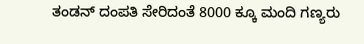ತಂಡನ್‌ ದಂಪತಿ ಸೇರಿದಂತೆ 8000 ಕ್ಕೂ ಮಂದಿ ಗಣ್ಯರು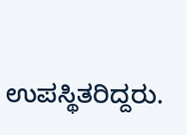ಉಪಸ್ಥಿತರಿದ್ದರು.